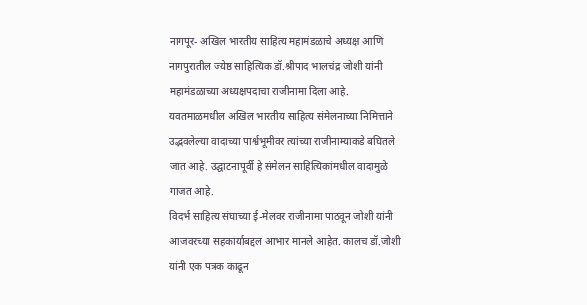नागपूर- अखिल भारतीय साहित्य महामंडळाचे अध्यक्ष आणि नागपुरातील ज्येष्ठ साहित्यिक डॉ.श्रीपाद भालचंद्र जोशी यांनी महामंडळाच्या अध्यक्षपदाचा राजीनामा दिला आहे.
यवतमाळमधील अखिल भारतीय साहित्य संमेलनाच्या निमित्ताने उद्भवलेल्या वादाच्या पार्श्वभूमीवर त्यांच्या राजीनाम्याकडे बघितले जात आहे. उद्घाटनापूर्वी हे संमेलन साहित्यिकांमधील वादामुळे गाजत आहे.
विदर्भ साहित्य संघाच्या ई-मेलवर राजीनामा पाठवून जोशी यांनी आजवरच्या सहकार्याबद्दल आभार मानले आहेत. कालच डॉ.जोशी यांनी एक पत्रक काढून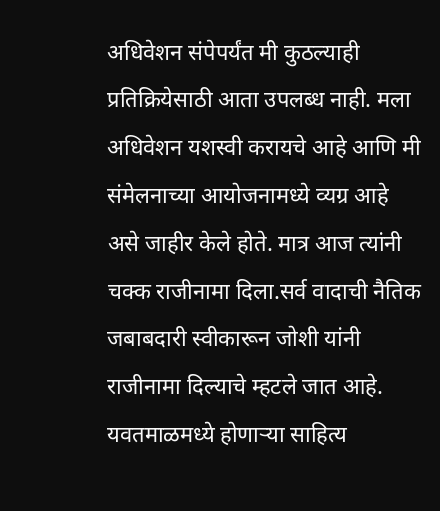अधिवेशन संपेपर्यंत मी कुठल्याही प्रतिक्रियेसाठी आता उपलब्ध नाही. मला अधिवेशन यशस्वी करायचे आहे आणि मी संमेलनाच्या आयोजनामध्ये व्यग्र आहे असे जाहीर केले होते. मात्र आज त्यांनी चक्क राजीनामा दिला.सर्व वादाची नैतिक जबाबदारी स्वीकारून जोशी यांनी राजीनामा दिल्याचे म्हटले जात आहे.
यवतमाळमध्ये होणाऱ्या साहित्य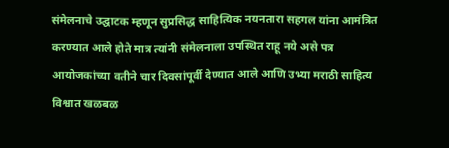संमेलनाचे उद्घाटक म्हणून सुप्रसिद्ध साहित्यिक नयनतारा सहगल यांना आमंत्रित करण्यात आले होते मात्र त्यांनी संमेलनाला उपस्थित राहू नये असे पत्र आयोजकांच्या वतीने चार दिवसांपूर्वी देण्यात आले आणि उभ्या मराठी साहित्य विश्वात खळबळ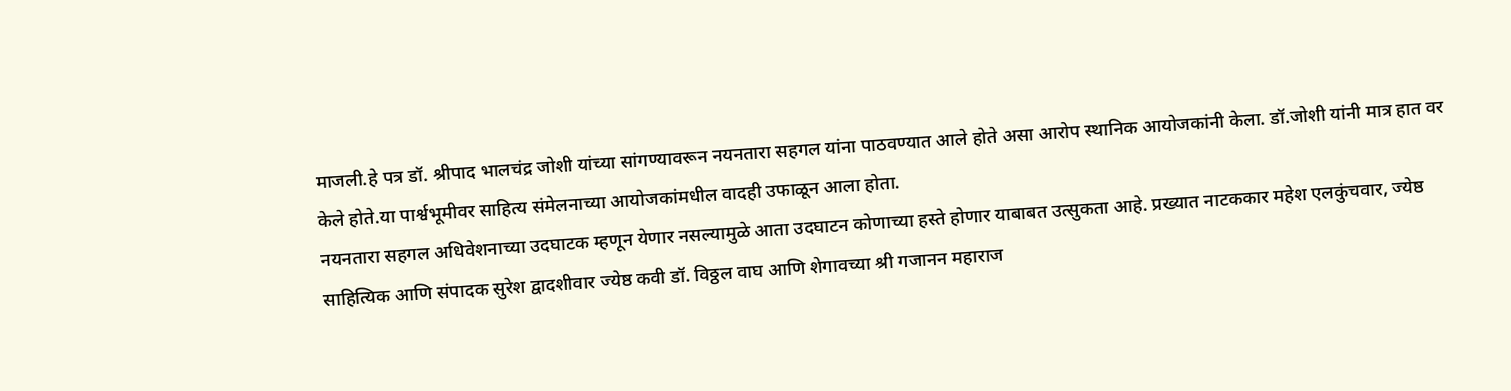माजली.हे पत्र डॉ. श्रीपाद भालचंद्र जोशी यांच्या सांगण्यावरून नयनतारा सहगल यांना पाठवण्यात आले होते असा आरोप स्थानिक आयोजकांनी केला. डॉ.जोशी यांनी मात्र हात वर केले होते.या पार्श्वभूमीवर साहित्य संमेलनाच्या आयोजकांमधील वादही उफाळून आला होता.
नयनतारा सहगल अधिवेशनाच्या उदघाटक म्हणून येणार नसल्यामुळे आता उदघाटन कोणाच्या हस्ते होणार याबाबत उत्सुकता आहे. प्रख्यात नाटककार महेश एलकुंचवार, ज्येष्ठ साहित्यिक आणि संपादक सुरेश द्वादशीवार ज्येष्ठ कवी डॉ. विठ्ठल वाघ आणि शेगावच्या श्री गजानन महाराज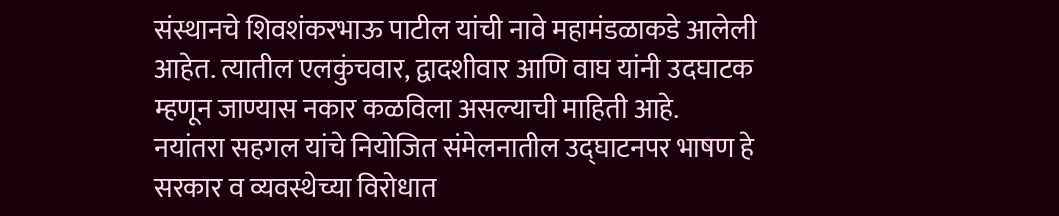संस्थानचे शिवशंकरभाऊ पाटील यांची नावे महामंडळाकडे आलेली आहेत. त्यातील एलकुंचवार, द्वादशीवार आणि वाघ यांनी उदघाटक म्हणून जाण्यास नकार कळविला असल्याची माहिती आहे.
नयांतरा सहगल यांचे नियोजित संमेलनातील उद्घाटनपर भाषण हे सरकार व व्यवस्थेच्या विरोधात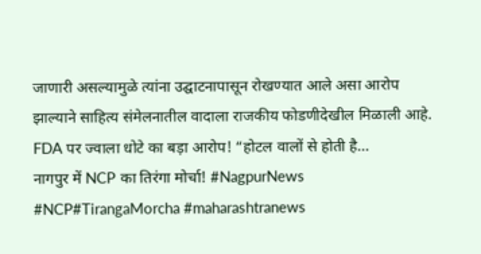जाणारी असल्यामुळे त्यांना उद्घाटनापासून रोखण्यात आले असा आरोप झाल्याने साहित्य संमेलनातील वादाला राजकीय फोडणीदेखील मिळाली आहे.
FDA पर ज्वाला धोटे का बड़ा आरोप! “होटल वालों से होती है...
नागपुर में NCP का तिरंगा मोर्चा! #NagpurNews #NCP#TirangaMorcha #maharashtranews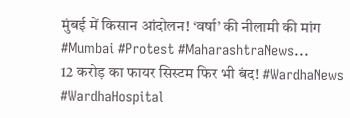मुंबई में किसान आंदोलन! ‘वर्षा’ की नीलामी की मांग #Mumbai #Protest #MaharashtraNews...
12 करोड़ का फायर सिस्टम फिर भी बंद! #WardhaNews #WardhaHospital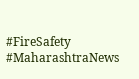#FireSafety #MaharashtraNews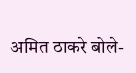अमित ठाकरे बोले-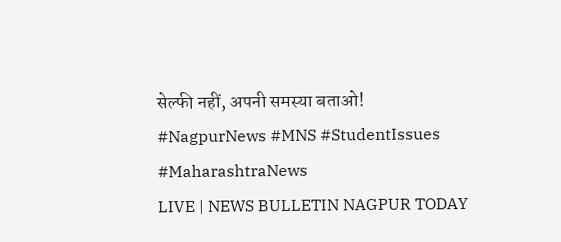सेल्फी नहीं, अपनी समस्या बताओ! #NagpurNews #MNS #StudentIssues #MaharashtraNews
LIVE | NEWS BULLETIN NAGPUR TODAY